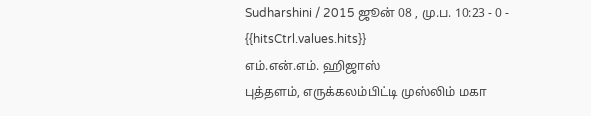Sudharshini / 2015 ஜூன் 08 , மு.ப. 10:23 - 0 - {{hitsCtrl.values.hits}}
எம்.என்.எம். ஹிஜாஸ்
புத்தளம், எருக்கலம்பிட்டி முஸ்லிம் மகா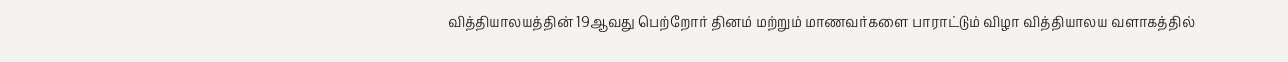வித்தியாலயத்தின் 19ஆவது பெற்றோர் தினம் மற்றும் மாணவர்களை பாராட்டும் விழா வித்தியாலய வளாகத்தில்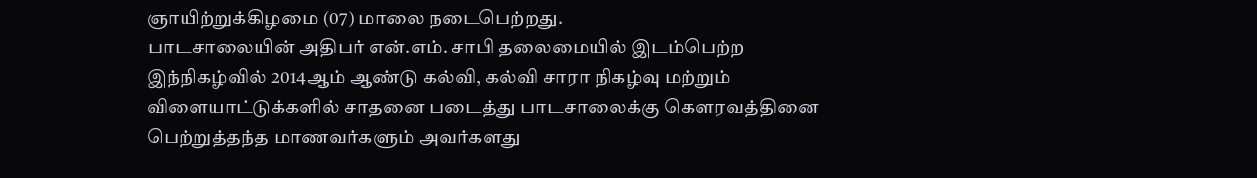ஞாயிற்றுக்கிழமை (07) மாலை நடைபெற்றது.
பாடசாலையின் அதிபர் என்.எம். சாபி தலைமையில் இடம்பெற்ற இந்நிகழ்வில் 2014ஆம் ஆண்டு கல்வி, கல்வி சாரா நிகழ்வு மற்றும் விளையாட்டுக்களில் சாதனை படைத்து பாடசாலைக்கு கௌரவத்தினை பெற்றுத்தந்த மாணவர்களும் அவர்களது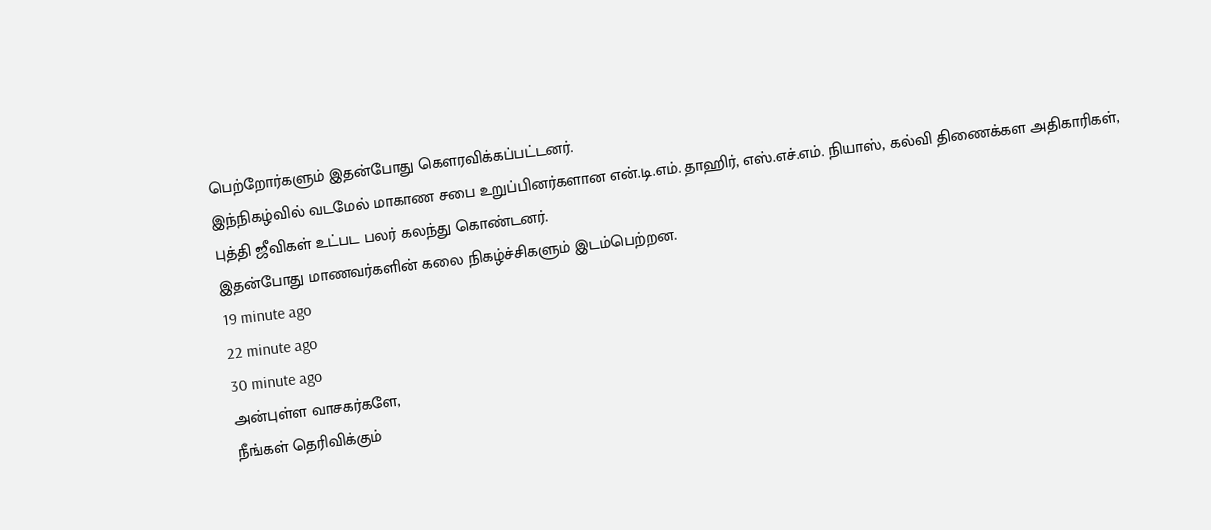பெற்றோர்களும் இதன்போது கௌரவிக்கப்பட்டனர்.
இந்நிகழ்வில் வடமேல் மாகாண சபை உறுப்பினர்களான என்.டி.எம். தாஹிர், எஸ்.எச்.எம். நியாஸ், கல்வி திணைக்கள அதிகாரிகள், புத்தி ஜீவிகள் உட்பட பலர் கலந்து கொண்டனர்.
இதன்போது மாணவர்களின் கலை நிகழ்ச்சிகளும் இடம்பெற்றன.
19 minute ago
22 minute ago
30 minute ago
அன்புள்ள வாசகர்களே,
நீங்கள் தெரிவிக்கும்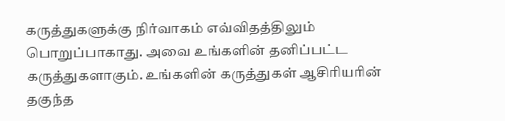கருத்துகளுக்கு நிர்வாகம் எவ்விதத்திலும் பொறுப்பாகாது. அவை உங்களின் தனிப்பட்ட கருத்துகளாகும். உங்களின் கருத்துகள் ஆசிரியரின் தகுந்த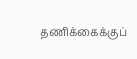தணிக்கைக்குப்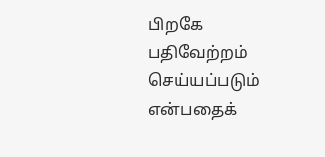பிறகே பதிவேற்றம் செய்யப்படும் என்பதைக்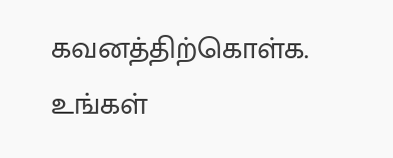கவனத்திற்கொள்க. உங்கள்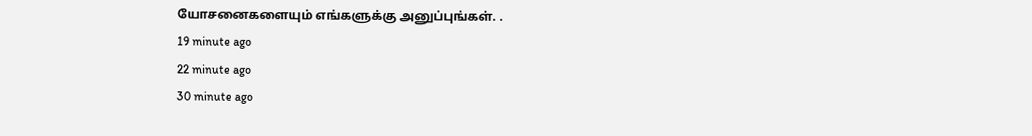யோசனைகளையும் எங்களுக்கு அனுப்புங்கள். .
19 minute ago
22 minute ago
30 minute ago